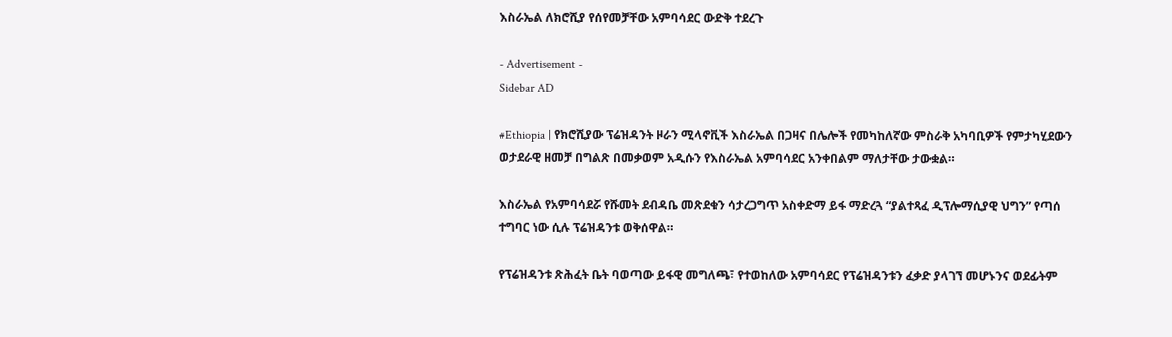እስራኤል ለክሮሺያ የሰየመቻቸው አምባሳደር ውድቅ ተደረጉ

- Advertisement -
Sidebar AD

#Ethiopia | የክሮሺያው ፕሬዝዳንት ዞራን ሚላኖቪች እስራኤል በጋዛና በሌሎች የመካከለኛው ምስራቅ አካባቢዎች የምታካሂደውን ወታደራዊ ዘመቻ በግልጽ በመቃወም አዲሱን የእስራኤል አምባሳደር አንቀበልም ማለታቸው ታውቋል።

እስራኤል የአምባሳደሯ የሹመት ደብዳቤ መጽደቁን ሳታረጋግጥ አስቀድማ ይፋ ማድረጓ “ያልተጻፈ ዲፕሎማሲያዊ ህግን” የጣሰ ተግባር ነው ሲሉ ፕሬዝዳንቱ ወቅሰዋል።

የፕሬዝዳንቱ ጽሕፈት ቤት ባወጣው ይፋዊ መግለጫ፣ የተወከለው አምባሳደር የፕሬዝዳንቱን ፈቃድ ያላገኘ መሆኑንና ወደፊትም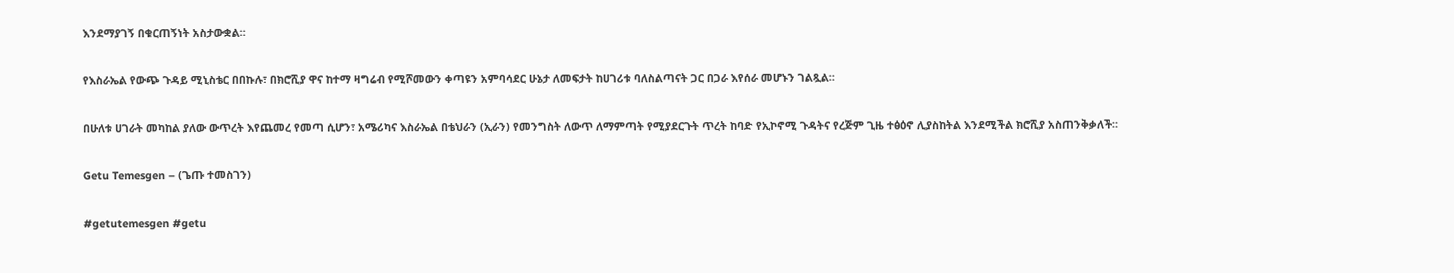እንደማያገኝ በቁርጠኝነት አስታውቋል።

የእስራኤል የውጭ ጉዳይ ሚኒስቴር በበኩሉ፣ በክሮሺያ ዋና ከተማ ዛግሬብ የሚሾመውን ቀጣዩን አምባሳደር ሁኔታ ለመፍታት ከሀገሪቱ ባለስልጣናት ጋር በጋራ እየሰራ መሆኑን ገልጿል።

በሁለቱ ሀገራት መካከል ያለው ውጥረት እየጨመረ የመጣ ሲሆን፣ አሜሪካና እስራኤል በቴህራን (ኢራን) የመንግስት ለውጥ ለማምጣት የሚያደርጉት ጥረት ከባድ የኢኮኖሚ ጉዳትና የረጅም ጊዜ ተፅዕኖ ሊያስከትል እንደሚችል ክሮሺያ አስጠንቅቃለች።

Getu Temesgen – (ጌጡ ተመስገን)

#getutemesgen #getu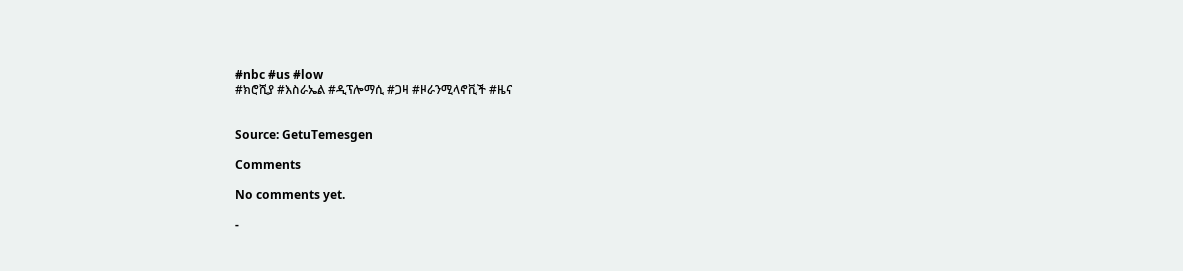#nbc #us #low
#ክሮሺያ #እስራኤል #ዲፕሎማሲ #ጋዛ #ዞራንሚላኖቪች #ዜና


Source: GetuTemesgen

Comments

No comments yet.

-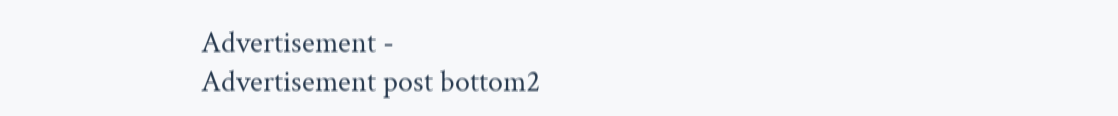Advertisement -
Advertisement post bottom2